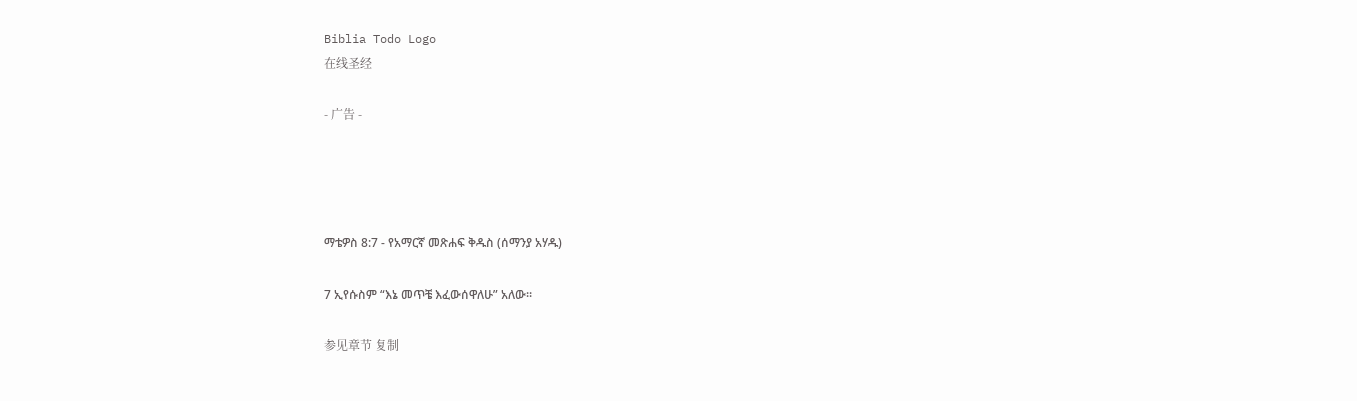Biblia Todo Logo
在线圣经

- 广告 -




ማቴዎስ 8:7 - የአማርኛ መጽሐፍ ቅዱስ (ሰማንያ አሃዱ)

7 ኢየሱስም “እኔ መጥቼ እፈውሰዋለሁ” አለው።

参见章节 复制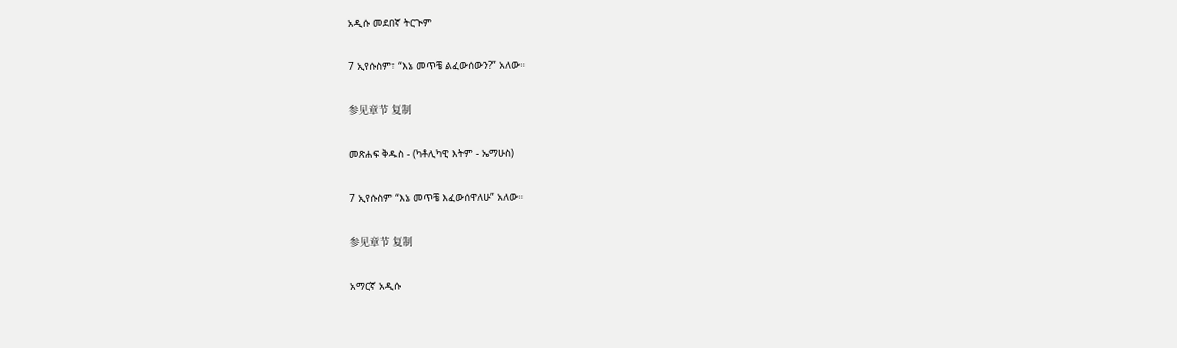አዲሱ መደበኛ ትርጒም

7 ኢየሱስም፣ “እኔ መጥቼ ልፈውሰውን?” አለው።

参见章节 复制

መጽሐፍ ቅዱስ - (ካቶሊካዊ እትም - ኤማሁስ)

7 ኢየሱስም “እኔ መጥቼ እፈውሰዋለሁ” አለው።

参见章节 复制

አማርኛ አዲሱ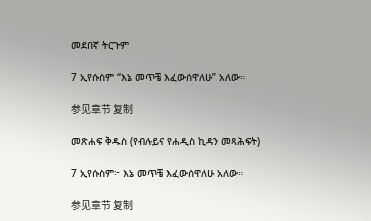መደበኛ ትርጉም

7 ኢየሱስም “እኔ መጥቼ እፈውሰዋለሁ” አለው።

参见章节 复制

መጽሐፍ ቅዱስ (የብሉይና የሐዲስ ኪዳን መጻሕፍት)

7 ኢየሱስም፦ እኔ መጥቼ እፈውሰዋለሁ አለው።

参见章节 复制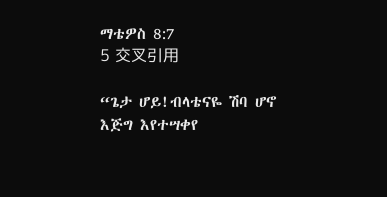ማቴዎስ 8:7
5 交叉引用

“ጌታ ሆይ!ብላቴናዬ ሽባ ሆኖ እጅግ እየተሣቀየ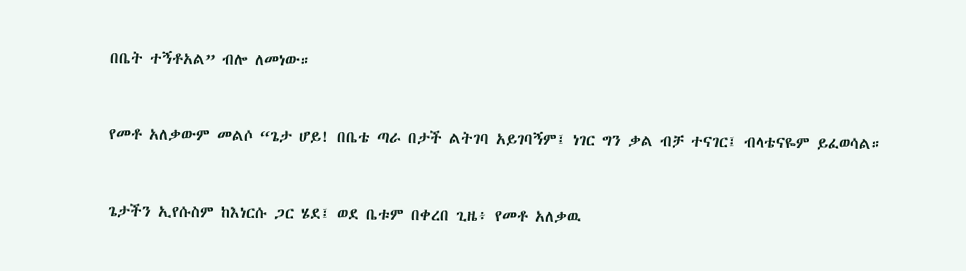በቤት ተኝቶአል” ብሎ ለመነው።


የመቶ አለቃውም መልሶ “ጌታ ሆይ! በቤቴ ጣራ በታች ልትገባ አይገባኝም፤ ነገር ግን ቃል ብቻ ተናገር፤ ብላቴናዬም ይፈወሳል።


ጌታችን ኢየሱስም ከእነርሱ ጋር ሄደ፤ ወደ ቤቱም በቀረበ ጊዜ፥ የመቶ አለቃዉ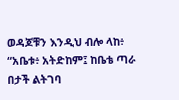ወዳጆቹን እንዲህ ብሎ ላከ፥ “አቤቱ፥ አትድከም፤ ከቤቴ ጣራ በታች ልትገባ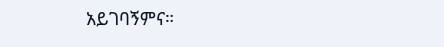አይገባኝምና።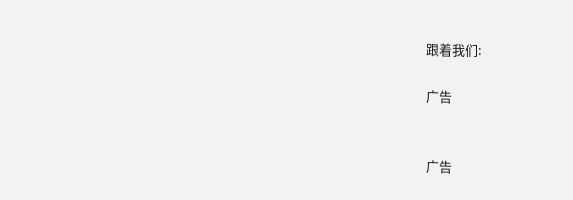跟着我们:

广告


广告